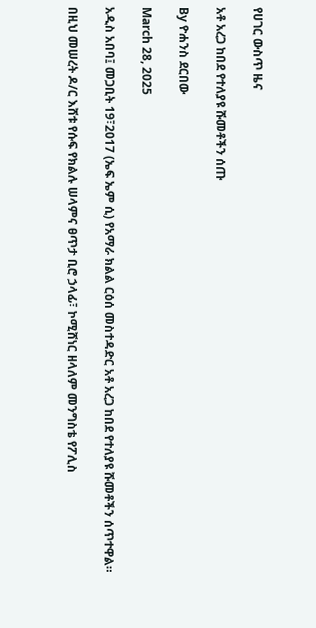የሀገር ውስጥ ዜና

አቶ አረጋ ከበደ የተለያዩ ሹመቶችን ሰጡ

By ዮሐንስ ደርበው

March 28, 2025

አዲስ አበባ፤ መጋቢት 19፣2017 (ኤፍ ኤም ሲ) የአማራ ክልል ርዕሰ መስተዳድር አቶ አረጋ ከበደ የተለያዩ ሹመቶችን ሰጥተዋል።

በዚህ መሠረት ዶ/ር እሸቱ የሱፍ የክልሉ ሠላምና ፀጥታ ቢሮ ኃላፊ፣ ኮሚሸነር ዘላለም መንግስቴ የፖሊስ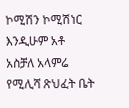ኮሚሽን ኮሚሽነር እንዲሁም አቶ አስቻለ አላምሬ የሚሊሻ ጽህፈት ቤት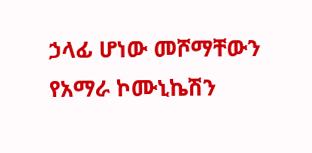ኃላፊ ሆነው መሾማቸውን የአማራ ኮሙኒኬሽን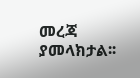መረጃ ያመላክታል፡፡